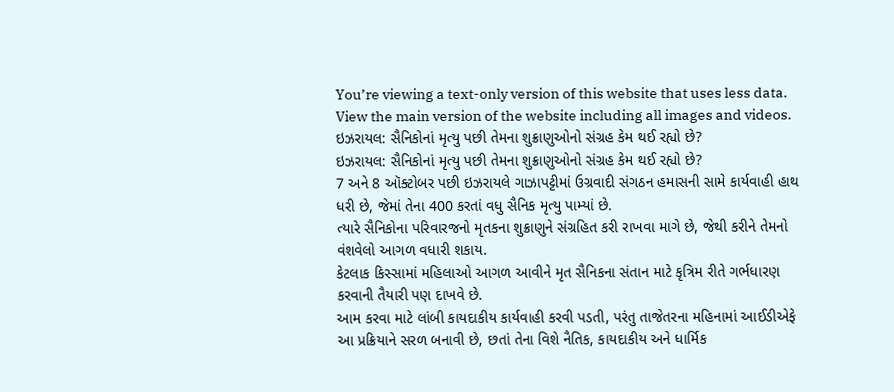You’re viewing a text-only version of this website that uses less data. View the main version of the website including all images and videos.
ઇઝરાયલ: સૈનિકોનાં મૃત્યુ પછી તેમના શુક્રાણુઓનો સંગ્રહ કેમ થઈ રહ્યો છે?
ઇઝરાયલ: સૈનિકોનાં મૃત્યુ પછી તેમના શુક્રાણુઓનો સંગ્રહ કેમ થઈ રહ્યો છે?
7 અને 8 ઑક્ટોબર પછી ઇઝરાયલે ગાઝાપટ્ટીમાં ઉગ્રવાદી સંગઠન હમાસની સામે કાર્યવાહી હાથ ધરી છે, જેમાં તેના 400 કરતાં વધુ સૈનિક મૃત્યુ પામ્યાં છે.
ત્યારે સૈનિકોના પરિવારજનો મૃતકના શુક્રાણુને સંગ્રહિત કરી રાખવા માગે છે, જેથી કરીને તેમનો વંશવેલો આગળ વધારી શકાય.
કેટલાક કિસ્સામાં મહિલાઓ આગળ આવીને મૃત સૈનિકના સંતાન માટે કૃત્રિમ રીતે ગર્ભધારણ કરવાની તૈયારી પણ દાખવે છે.
આમ કરવા માટે લાંબી કાયદાકીય કાર્યવાહી કરવી પડતી, પરંતુ તાજેતરના મહિનામાં આઈડીએફે આ પ્રક્રિયાને સરળ બનાવી છે, છતાં તેના વિશે નૈતિક, કાયદાકીય અને ધાર્મિક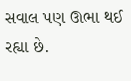સવાલ પણ ઊભા થઈ રહ્યા છે.